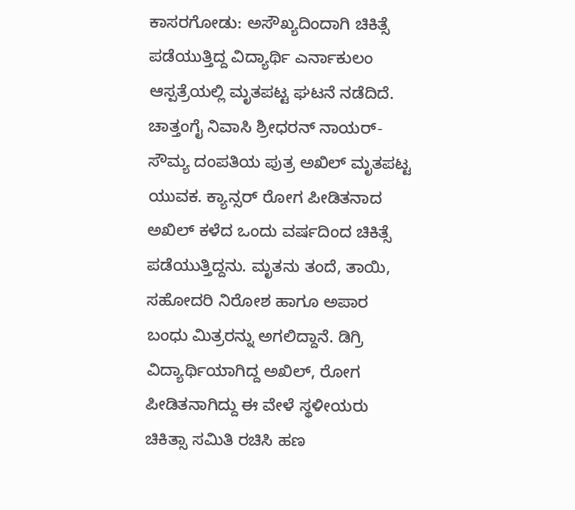ಕಾಸರಗೋಡು: ಅಸೌಖ್ಯದಿಂದಾಗಿ ಚಿಕಿತ್ಸೆ ಪಡೆಯುತ್ತಿದ್ದ ವಿದ್ಯಾರ್ಥಿ ಎರ್ನಾಕುಲಂ ಆಸ್ಪತ್ರೆಯಲ್ಲಿ ಮೃತಪಟ್ಟ ಘಟನೆ ನಡೆದಿದೆ. ಚಾತ್ತಂಗೈ ನಿವಾಸಿ ಶ್ರೀಧರನ್ ನಾಯರ್- ಸೌಮ್ಯ ದಂಪತಿಯ ಪುತ್ರ ಅಖಿಲ್ ಮೃತಪಟ್ಟ ಯುವಕ. ಕ್ಯಾನ್ಸರ್ ರೋಗ ಪೀಡಿತನಾದ ಅಖಿಲ್ ಕಳೆದ ಒಂದು ವರ್ಷದಿಂದ ಚಿಕಿತ್ಸೆ ಪಡೆಯುತ್ತಿದ್ದನು. ಮೃತನು ತಂದೆ, ತಾಯಿ, ಸಹೋದರಿ ನಿರೋಶ ಹಾಗೂ ಅಪಾರ ಬಂಧು ಮಿತ್ರರನ್ನು ಅಗಲಿದ್ದಾನೆ. ಡಿಗ್ರಿ ವಿದ್ಯಾರ್ಥಿಯಾಗಿದ್ದ ಅಖಿಲ್, ರೋಗ ಪೀಡಿತನಾಗಿದ್ದು ಈ ವೇಳೆ ಸ್ಥಳೀಯರು ಚಿಕಿತ್ಸಾ ಸಮಿತಿ ರಚಿಸಿ ಹಣ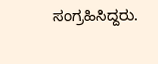ಸಂಗ್ರಹಿಸಿದ್ದರು.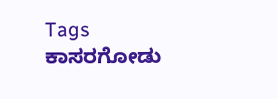Tags
ಕಾಸರಗೋಡು